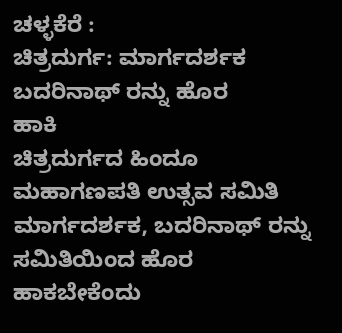ಚಳ್ಳಕೆರೆ :
ಚಿತ್ರದುರ್ಗ: ಮಾರ್ಗದರ್ಶಕ ಬದರಿನಾಥ್ ರನ್ನು ಹೊರ
ಹಾಕಿ
ಚಿತ್ರದುರ್ಗದ ಹಿಂದೂ ಮಹಾಗಣಪತಿ ಉತ್ಸವ ಸಮಿತಿ
ಮಾರ್ಗದರ್ಶಕ, ಬದರಿನಾಥ್ ರನ್ನು ಸಮಿತಿಯಿಂದ ಹೊರ
ಹಾಕಬೇಕೆಂದು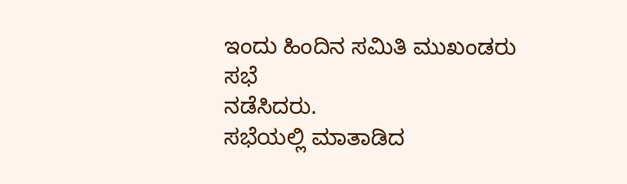ಇಂದು ಹಿಂದಿನ ಸಮಿತಿ ಮುಖಂಡರು ಸಭೆ
ನಡೆಸಿದರು.
ಸಭೆಯಲ್ಲಿ ಮಾತಾಡಿದ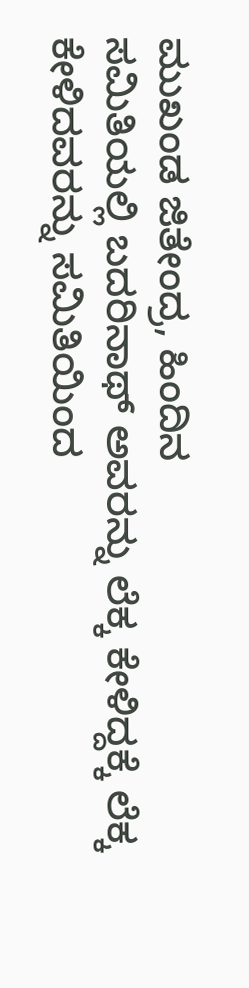ಮುಖಂಡ ಜಿತೇಂದ್ರ, ಹಿಂದಿನ
ಸಮಿತಿಯಲ್ಲಿ ಬದರಿನಾಥ್ ಅವರನ್ನು ಲೆಕ್ಕ ಕೇಳಿದ್ದಕ್ಕೆ ಲೆಕ್ಕ
ಕೇಳಿದವರನ್ನು ಸಮಿತಿಯಿಂದ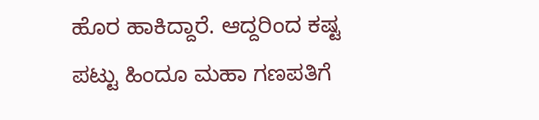ಹೊರ ಹಾಕಿದ್ದಾರೆ. ಆದ್ದರಿಂದ ಕಷ್ಟ
ಪಟ್ಟು ಹಿಂದೂ ಮಹಾ ಗಣಪತಿಗೆ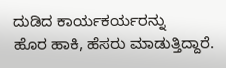ದುಡಿದ ಕಾರ್ಯಕರ್ಯರನ್ನು
ಹೊರ ಹಾಕಿ, ಹೆಸರು ಮಾಡುತ್ತಿದ್ದಾರೆ.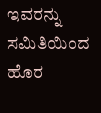ಇವರನ್ನು ಸಮಿತಿಯಿಂದ
ಹೊರ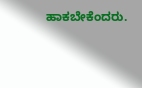ಹಾಕಬೇಕೆಂದರು.